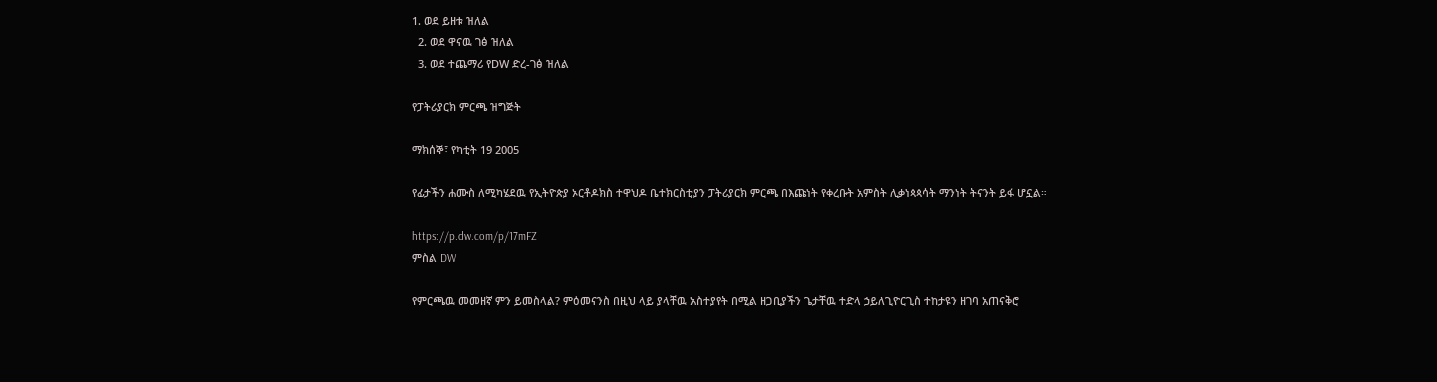1. ወደ ይዘቱ ዝለል
  2. ወደ ዋናዉ ገፅ ዝለል
  3. ወደ ተጨማሪ የDW ድረ-ገፅ ዝለል

የፓትሪያርክ ምርጫ ዝግጅት

ማክሰኞ፣ የካቲት 19 2005

የፊታችን ሐሙስ ለሚካሄደዉ የኢትዮጵያ ኦርቶዶክስ ተዋህዶ ቤተክርስቲያን ፓትሪያርክ ምርጫ በእጩነት የቀረቡት አምስት ሊቃነጳጳሳት ማንነት ትናንት ይፋ ሆኗል።

https://p.dw.com/p/17mFZ
ምስል DW

የምርጫዉ መመዘኛ ምን ይመስላል? ምዕመናንስ በዚህ ላይ ያላቸዉ አስተያየት በሚል ዘጋቢያችን ጌታቸዉ ተድላ ኃይለጊዮርጊስ ተከታዩን ዘገባ አጠናቅሮ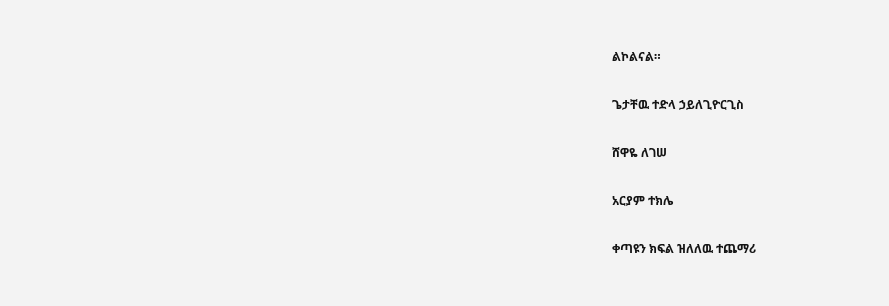ልኮልናል።

ጌታቸዉ ተድላ ኃይለጊዮርጊስ

ሸዋዬ ለገሠ

አርያም ተክሌ

ቀጣዩን ክፍል ዝለለዉ ተጨማሪ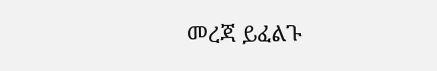መረጃ ይፈልጉ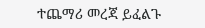ተጨማሪ መረጃ ይፈልጉ